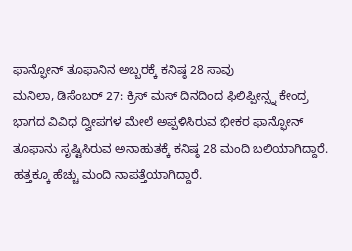ಫಾನ್ಫೋನ್ ತೂಫಾನಿನ ಅಬ್ಬರಕ್ಕೆ ಕನಿಷ್ಠ 28 ಸಾವು
ಮನಿಲಾ, ಡಿಸೆಂಬರ್ 27: ಕ್ರಿಸ್ ಮಸ್ ದಿನದಿಂದ ಫಿಲಿಪ್ಪೀನ್ಸ್ನ ಕೇಂದ್ರ ಭಾಗದ ವಿವಿಧ ದ್ವೀಪಗಳ ಮೇಲೆ ಅಪ್ಪಳಿಸಿರುವ ಭೀಕರ ಫಾನ್ಫೋನ್ ತೂಫಾನು ಸೃಷ್ಟಿಸಿರುವ ಅನಾಹುತಕ್ಕೆ ಕನಿಷ್ಠ 28 ಮಂದಿ ಬಲಿಯಾಗಿದ್ದಾರೆ. ಹತ್ತಕ್ಕೂ ಹೆಚ್ಚು ಮಂದಿ ನಾಪತ್ತೆಯಾಗಿದ್ದಾರೆ.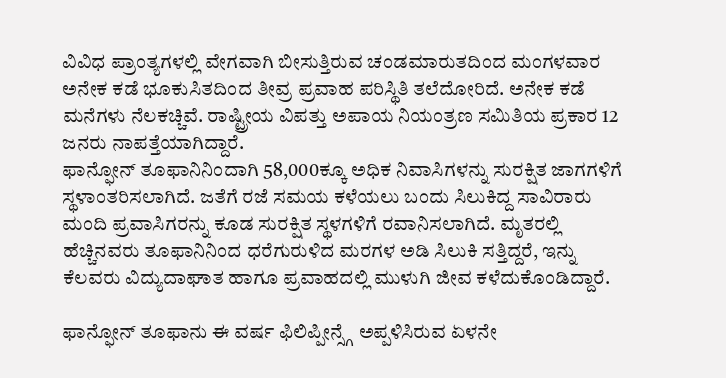ವಿವಿಧ ಪ್ರಾಂತ್ಯಗಳಲ್ಲಿ ವೇಗವಾಗಿ ಬೀಸುತ್ತಿರುವ ಚಂಡಮಾರುತದಿಂದ ಮಂಗಳವಾರ ಅನೇಕ ಕಡೆ ಭೂಕುಸಿತದಿಂದ ತೀವ್ರ ಪ್ರವಾಹ ಪರಿಸ್ಥಿತಿ ತಲೆದೋರಿದೆ. ಅನೇಕ ಕಡೆ ಮನೆಗಳು ನೆಲಕಚ್ಚಿವೆ. ರಾಷ್ಟ್ರೀಯ ವಿಪತ್ತು ಅಪಾಯ ನಿಯಂತ್ರಣ ಸಮಿತಿಯ ಪ್ರಕಾರ 12 ಜನರು ನಾಪತ್ತೆಯಾಗಿದ್ದಾರೆ.
ಫಾನ್ಫೋನ್ ತೂಫಾನಿನಿಂದಾಗಿ 58,000ಕ್ಕೂ ಅಧಿಕ ನಿವಾಸಿಗಳನ್ನು ಸುರಕ್ಷಿತ ಜಾಗಗಳಿಗೆ ಸ್ಥಳಾಂತರಿಸಲಾಗಿದೆ. ಜತೆಗೆ ರಜೆ ಸಮಯ ಕಳೆಯಲು ಬಂದು ಸಿಲುಕಿದ್ದ ಸಾವಿರಾರು ಮಂದಿ ಪ್ರವಾಸಿಗರನ್ನು ಕೂಡ ಸುರಕ್ಷಿತ ಸ್ಥಳಗಳಿಗೆ ರವಾನಿಸಲಾಗಿದೆ. ಮೃತರಲ್ಲಿ ಹೆಚ್ಚಿನವರು ತೂಫಾನಿನಿಂದ ಧರೆಗುರುಳಿದ ಮರಗಳ ಅಡಿ ಸಿಲುಕಿ ಸತ್ತಿದ್ದರೆ, ಇನ್ನು ಕೆಲವರು ವಿದ್ಯುದಾಘಾತ ಹಾಗೂ ಪ್ರವಾಹದಲ್ಲಿ ಮುಳುಗಿ ಜೀವ ಕಳೆದುಕೊಂಡಿದ್ದಾರೆ.

ಫಾನ್ಫೋನ್ ತೂಫಾನು ಈ ವರ್ಷ ಫಿಲಿಪ್ಪೀನ್ಸ್ಗೆ ಅಪ್ಪಳಿಸಿರುವ ಏಳನೇ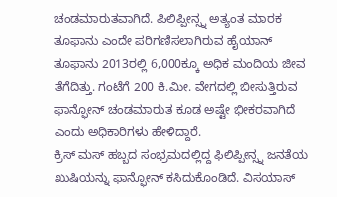ಚಂಡಮಾರುತವಾಗಿದೆ. ಪಿಲಿಪ್ಪೀನ್ಸ್ನ ಅತ್ಯಂತ ಮಾರಕ ತೂಫಾನು ಎಂದೇ ಪರಿಗಣಿಸಲಾಗಿರುವ ಹೈಯಾನ್ ತೂಫಾನು 2013ರಲ್ಲಿ 6,000ಕ್ಕೂ ಅಧಿಕ ಮಂದಿಯ ಜೀವ ತೆಗೆದಿತ್ತು. ಗಂಟೆಗೆ 200 ಕಿ.ಮೀ. ವೇಗದಲ್ಲಿ ಬೀಸುತ್ತಿರುವ ಫಾನ್ಫೋನ್ ಚಂಡಮಾರುತ ಕೂಡ ಅಷ್ಟೇ ಭೀಕರವಾಗಿದೆ ಎಂದು ಅಧಿಕಾರಿಗಳು ಹೇಳಿದ್ದಾರೆ.
ಕ್ರಿಸ್ ಮಸ್ ಹಬ್ಬದ ಸಂಭ್ರಮದಲ್ಲಿದ್ದ ಫಿಲಿಪ್ಪೀನ್ಸ್ನ ಜನತೆಯ ಖುಷಿಯನ್ನು ಫಾನ್ಫೋನ್ ಕಸಿದುಕೊಂಡಿದೆ. ವಿಸಯಾಸ್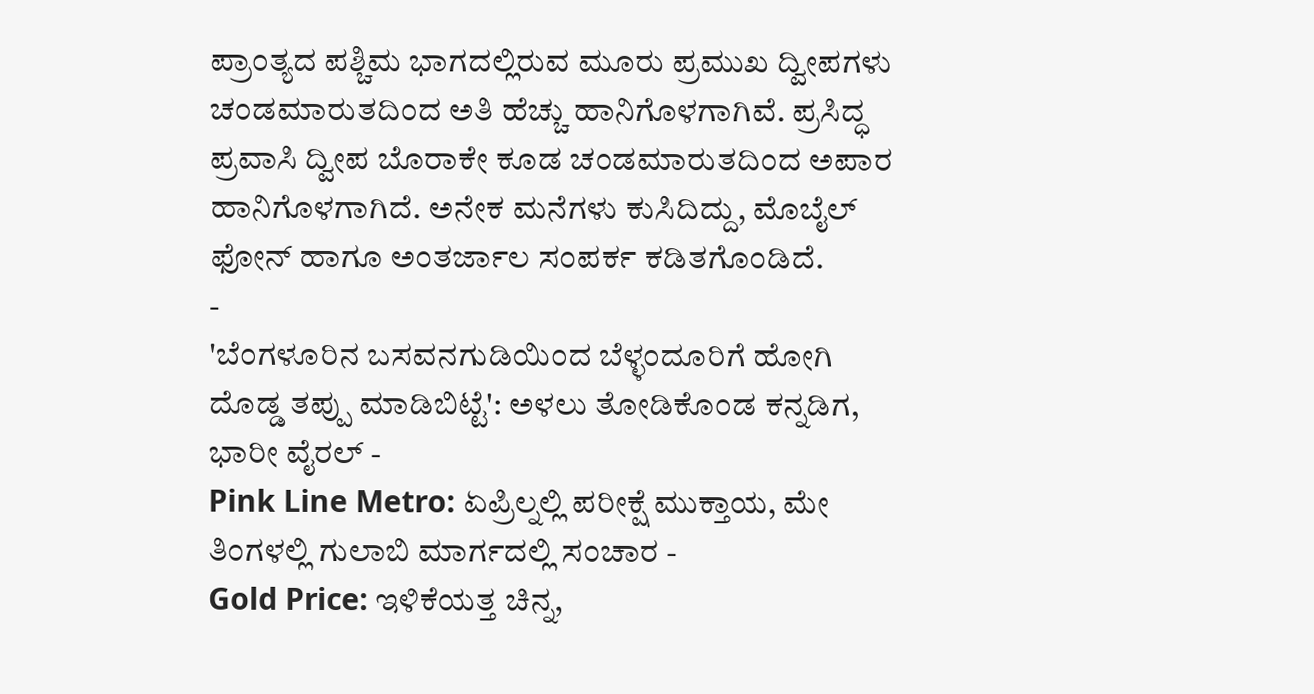ಪ್ರಾಂತ್ಯದ ಪಶ್ಚಿಮ ಭಾಗದಲ್ಲಿರುವ ಮೂರು ಪ್ರಮುಖ ದ್ವೀಪಗಳು ಚಂಡಮಾರುತದಿಂದ ಅತಿ ಹೆಚ್ಚು ಹಾನಿಗೊಳಗಾಗಿವೆ. ಪ್ರಸಿದ್ಧ ಪ್ರವಾಸಿ ದ್ವೀಪ ಬೊರಾಕೇ ಕೂಡ ಚಂಡಮಾರುತದಿಂದ ಅಪಾರ ಹಾನಿಗೊಳಗಾಗಿದೆ. ಅನೇಕ ಮನೆಗಳು ಕುಸಿದಿದ್ದು, ಮೊಬೈಲ್ ಫೋನ್ ಹಾಗೂ ಅಂತರ್ಜಾಲ ಸಂಪರ್ಕ ಕಡಿತಗೊಂಡಿದೆ.
-
'ಬೆಂಗಳೂರಿನ ಬಸವನಗುಡಿಯಿಂದ ಬೆಳ್ಳಂದೂರಿಗೆ ಹೋಗಿ ದೊಡ್ಡ ತಪ್ಪು ಮಾಡಿಬಿಟ್ಟೆ': ಅಳಲು ತೋಡಿಕೊಂಡ ಕನ್ನಡಿಗ, ಭಾರೀ ವೈರಲ್ -
Pink Line Metro: ಏಪ್ರಿಲ್ನಲ್ಲಿ ಪರೀಕ್ಷೆ ಮುಕ್ತಾಯ, ಮೇ ತಿಂಗಳಲ್ಲಿ ಗುಲಾಬಿ ಮಾರ್ಗದಲ್ಲಿ ಸಂಚಾರ -
Gold Price: ಇಳಿಕೆಯತ್ತ ಚಿನ್ನ,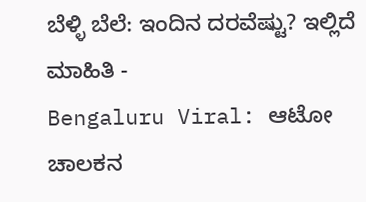ಬೆಳ್ಳಿ ಬೆಲೆ: ಇಂದಿನ ದರವೆಷ್ಟು? ಇಲ್ಲಿದೆ ಮಾಹಿತಿ -
Bengaluru Viral: ಆಟೋ ಚಾಲಕನ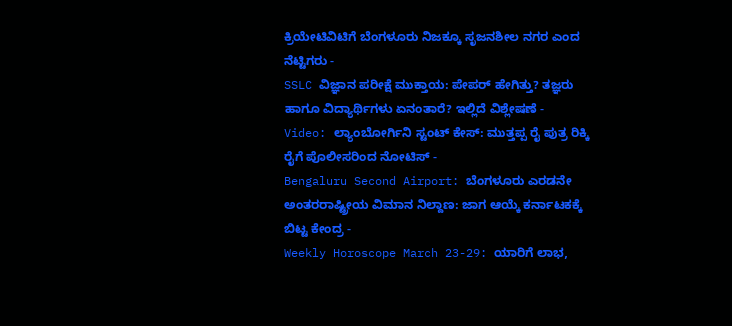ಕ್ರಿಯೇಟಿವಿಟಿಗೆ ಬೆಂಗಳೂರು ನಿಜಕ್ಕೂ ಸೃಜನಶೀಲ ನಗರ ಎಂದ ನೆಟ್ಟಿಗರು -
SSLC ವಿಜ್ಞಾನ ಪರೀಕ್ಷೆ ಮುಕ್ತಾಯ: ಪೇಪರ್ ಹೇಗಿತ್ತು? ತಜ್ಞರು ಹಾಗೂ ವಿದ್ಯಾರ್ಥಿಗಳು ಏನಂತಾರೆ? ಇಲ್ಲಿದೆ ವಿಶ್ಲೇಷಣೆ -
Video: ಲ್ಯಾಂಬೋರ್ಗಿನಿ ಸ್ಟಂಟ್ ಕೇಸ್: ಮುತ್ತಪ್ಪ ರೈ ಪುತ್ರ ರಿಕ್ಕಿ ರೈಗೆ ಪೊಲೀಸರಿಂದ ನೋಟಿಸ್ -
Bengaluru Second Airport: ಬೆಂಗಳೂರು ಎರಡನೇ ಅಂತರರಾಷ್ಟ್ರೀಯ ವಿಮಾನ ನಿಲ್ದಾಣ: ಜಾಗ ಆಯ್ಕೆ ಕರ್ನಾಟಕಕ್ಕೆ ಬಿಟ್ಟ ಕೇಂದ್ರ -
Weekly Horoscope March 23-29: ಯಾರಿಗೆ ಲಾಭ,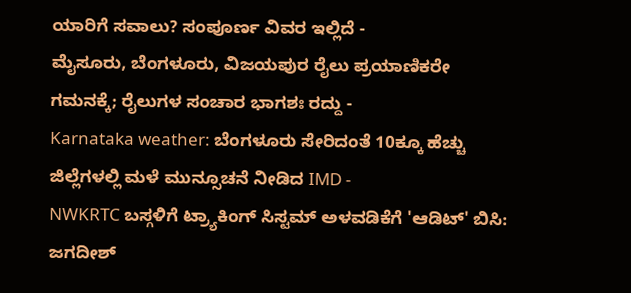ಯಾರಿಗೆ ಸವಾಲು? ಸಂಪೂರ್ಣ ವಿವರ ಇಲ್ಲಿದೆ -
ಮೈಸೂರು, ಬೆಂಗಳೂರು, ವಿಜಯಪುರ ರೈಲು ಪ್ರಯಾಣಿಕರೇ ಗಮನಕ್ಕೆ; ರೈಲುಗಳ ಸಂಚಾರ ಭಾಗಶಃ ರದ್ದು -
Karnataka weather: ಬೆಂಗಳೂರು ಸೇರಿದಂತೆ 10ಕ್ಕೂ ಹೆಚ್ಚು ಜಿಲ್ಲೆಗಳಲ್ಲಿ ಮಳೆ ಮುನ್ಸೂಚನೆ ನೀಡಿದ IMD -
NWKRTC ಬಸ್ಗಳಿಗೆ ಟ್ರ್ಯಾಕಿಂಗ್ ಸಿಸ್ಟಮ್ ಅಳವಡಿಕೆಗೆ 'ಆಡಿಟ್' ಬಿಸಿ: ಜಗದೀಶ್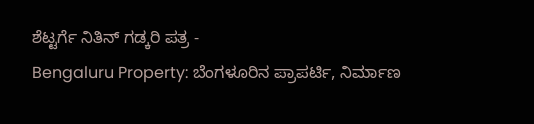ಶೆಟ್ಟರ್ಗೆ ನಿತಿನ್ ಗಡ್ಕರಿ ಪತ್ರ -
Bengaluru Property: ಬೆಂಗಳೂರಿನ ಪ್ರಾಪರ್ಟಿ, ನಿರ್ಮಾಣ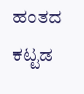ಹಂತದ ಕಟ್ಟಡ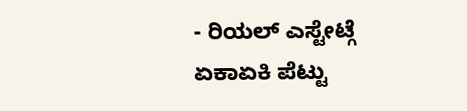- ರಿಯಲ್ ಎಸ್ಟೇಟ್ಗೆ ಏಕಾಏಕಿ ಪೆಟ್ಟು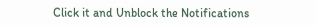Click it and Unblock the Notifications